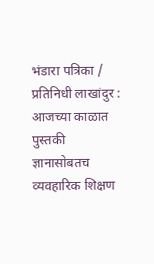भंडारा पत्रिका / प्रतिनिधी लाखांदुर : आजच्या काळात पुस्तकी ज्ञानासोबतच व्यवहारिक शिक्षण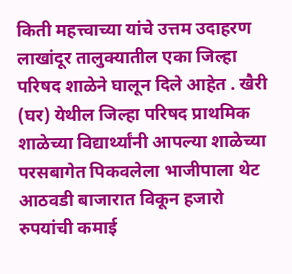किती महत्त्वाच्या यांचे उत्तम उदाहरण लाखांदूर तालुक्यातील एका जिल्हा परिषद शाळेने घालून दिले आहेत . खैरी (घर) येथील जिल्हा परिषद प्राथमिक शाळेच्या विद्यार्थ्यांनी आपल्या शाळेच्या परसबागेत पिकवलेला भाजीपाला थेट आठवडी बाजारात विकून हजारो रुपयांची कमाई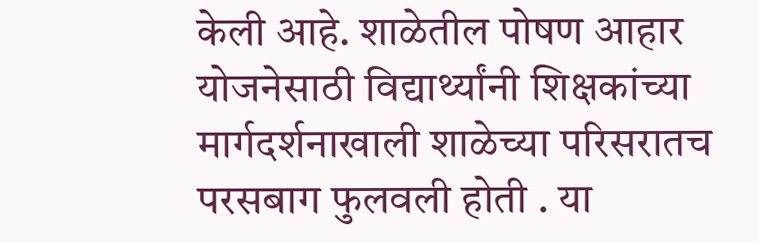केली आहे. शाळेतील पोषण आहार योजनेसाठी विद्यार्थ्यांनी शिक्षकांच्या मार्गदर्शनाखाली शाळेच्या परिसरातच परसबाग फुलवली होती . या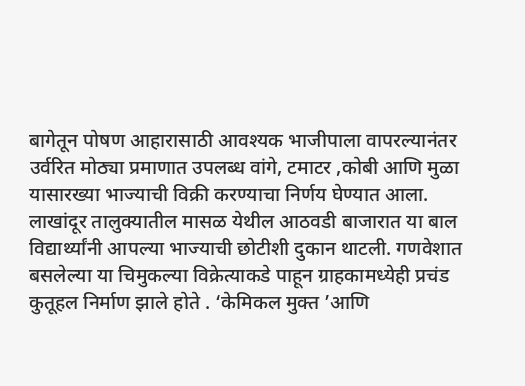बागेतून पोषण आहारासाठी आवश्यक भाजीपाला वापरल्यानंतर उर्वरित मोठ्या प्रमाणात उपलब्ध वांगे, टमाटर ,कोबी आणि मुळा यासारख्या भाज्याची विक्री करण्याचा निर्णय घेण्यात आला.
लाखांदूर तालुक्यातील मासळ येथील आठवडी बाजारात या बाल विद्यार्थ्यांनी आपल्या भाज्याची छोटीशी दुकान थाटली. गणवेशात बसलेल्या या चिमुकल्या विक्रेत्याकडे पाहून ग्राहकामध्येही प्रचंड कुतूहल निर्माण झाले होते . ‘केमिकल मुक्त ’आणि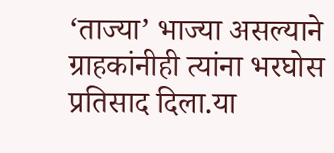‘ताज्या’ भाज्या असल्याने ग्राहकांनीही त्यांना भरघोस प्रतिसाद दिला.या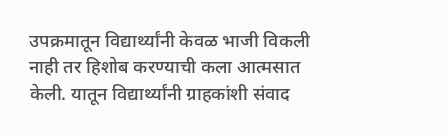उपक्रमातून विद्यार्थ्यांनी केवळ भाजी विकली नाही तर हिशोब करण्याची कला आत्मसात केली. यातून विद्यार्थ्यांनी ग्राहकांशी संवाद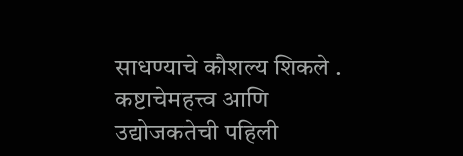साधण्याचे कौशल्य शिकले . कष्टाचेमहत्त्व आणि उद्योजकतेची पहिली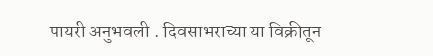पायरी अनुभवली . दिवसाभराच्या या विक्रीतून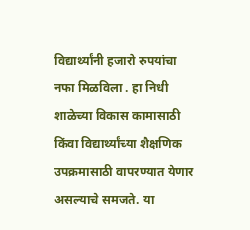विद्यार्थ्यांनी हजारो रुपयांचा नफा मिळविला . हा निधी शाळेच्या विकास कामासाठी किंवा विद्यार्थ्यांच्या शैक्षणिक उपक्रमासाठी वापरण्यात येणार असल्याचे समजते. या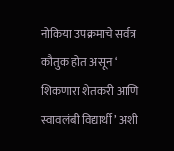नोकिया उपक्रमाचे सर्वत्र कौतुक होत असून ‘ शिकणारा शेतकरी आणि स्वावलंबी विद्यार्थी ’ अशी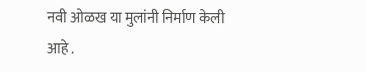नवी ओळख या मुलांनी निर्माण केली आहे .